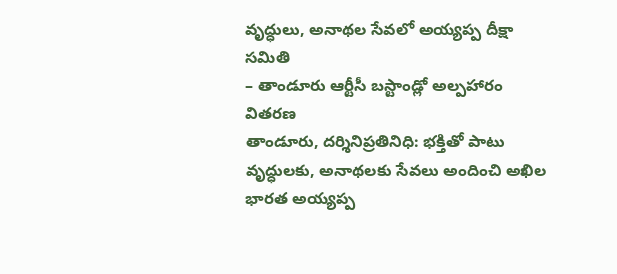వృద్ధులు, అనాథల సేవలో అయ్యప్ప దీక్షా సమితి
– తాండూరు ఆర్టీసీ బస్టాండ్లో అల్పహారం వితరణ
తాండూరు, దర్శినిప్రతినిధి: భక్తితో పాటు వృద్ధులకు, అనాథలకు సేవలు అందించి అఖిల భారత అయ్యప్ప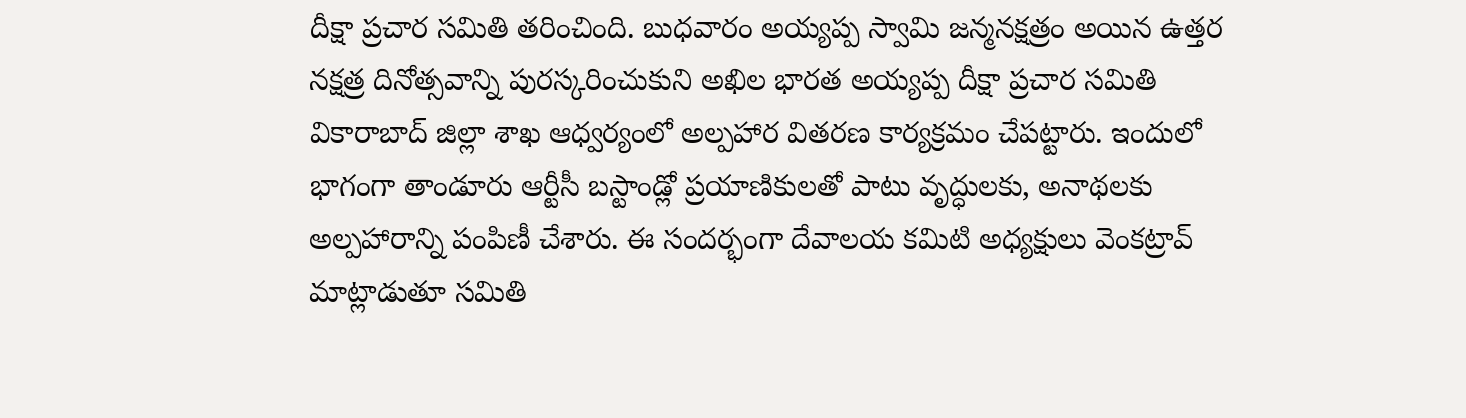దీక్షా ప్రచార సమితి తరించింది. బుధవారం అయ్యప్ప స్వామి జన్మనక్షత్రం అయిన ఉత్తర నక్షత్ర దినోత్సవాన్ని పురస్కరించుకుని అఖిల భారత అయ్యప్ప దీక్షా ప్రచార సమితి వికారాబాద్ జిల్లా శాఖ ఆధ్వర్యంలో అల్పహార వితరణ కార్యక్రమం చేపట్టారు. ఇందులో భాగంగా తాండూరు ఆర్టీసీ బస్టాండ్లో ప్రయాణికులతో పాటు వృద్ధులకు, అనాథలకు అల్పహారాన్ని పంపిణీ చేశారు. ఈ సందర్భంగా దేవాలయ కమిటి అధ్యక్షులు వెంకట్రావ్ మాట్లాడుతూ సమితి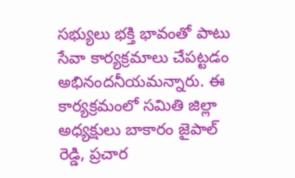సభ్యులు భక్తి భావంతో పాటు సేవా కార్యక్రమాలు చేపట్టడం అభినందనీయమన్నారు. ఈ కార్యక్రమంలో సమితి జిల్లా అధ్యక్షులు బాకారం జైపాల్ రెడ్డి, ప్రచార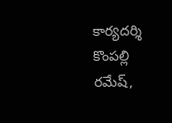కార్యదర్శి కొంపల్లి రమేష్,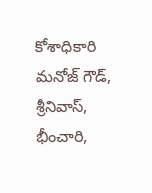కోశాధికారి మనోజ్ గౌడ్, శ్రీనివాస్, భీంచారి,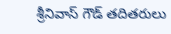శ్రీనివాస్ గౌడ్ తదితరులు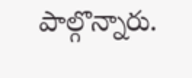పాల్గొన్నారు.